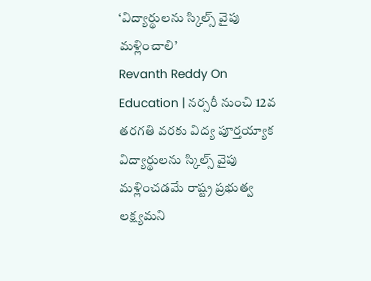‘విద్యార్థులను స్కిల్స్ వైపు మళ్లించాలి’
Revanth Reddy On Education | నర్సరీ నుంచి 12వ తరగతి వరకు విద్య పూర్తయ్యాక విద్యార్థులను స్కిల్స్ వైపు మళ్లించడమే రాష్ట్ర ప్రభుత్వ లక్ష్యమని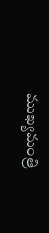ముఖ్యమంత్రి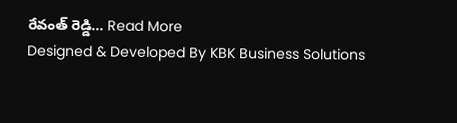రేవంత్ రెడ్డి... Read More
Designed & Developed By KBK Business Solutions